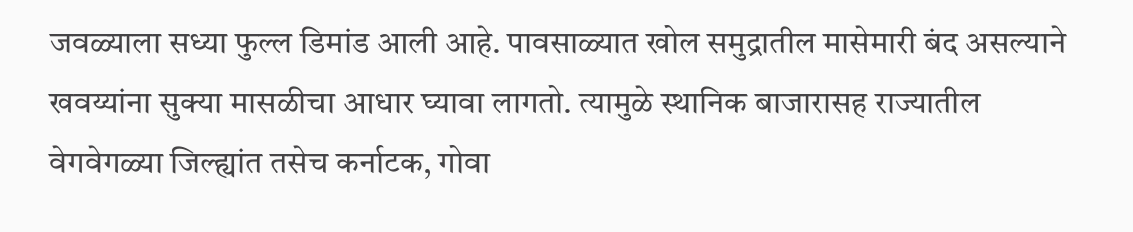जवळ्याला सध्या फुल्ल डिमांड आली आहे. पावसाळ्यात खोल समुद्रातील मासेमारी बंद असल्याने खवय्यांना सुक्या मासळीचा आधार घ्यावा लागतो. त्यामुळे स्थानिक बाजारासह राज्यातील वेगवेगळ्या जिल्ह्यांत तसेच कर्नाटक, गोवा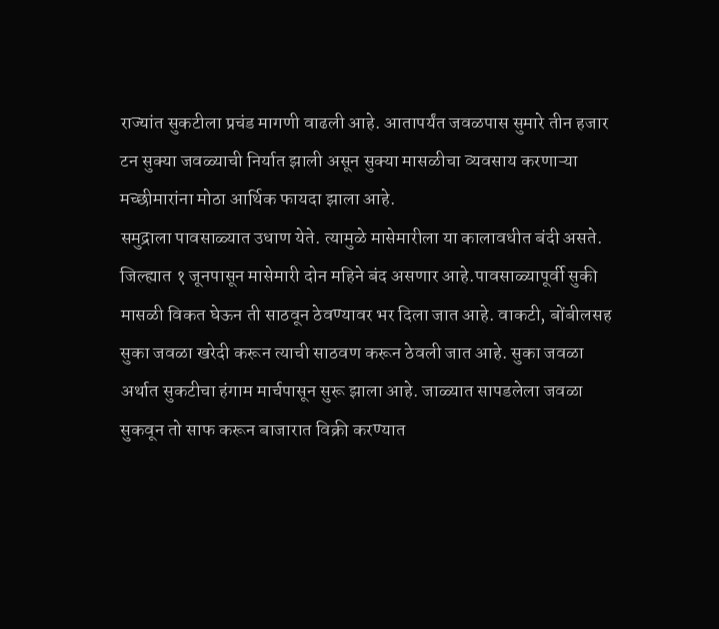राज्यांत सुकटीला प्रचंड मागणी वाढली आहे. आतापर्यंत जवळपास सुमारे तीन हजार टन सुक्या जवळ्याची निर्यात झाली असून सुक्या मासळीचा व्यवसाय करणाऱ्या मच्छीमारांना मोठा आर्थिक फायदा झाला आहे.
समुद्राला पावसाळ्यात उधाण येते. त्यामुळे मासेमारीला या कालावधीत बंदी असते. जिल्ह्यात १ जूनपासून मासेमारी दोन महिने बंद असणार आहे.पावसाळ्यापूर्वी सुकी मासळी विकत घेऊन ती साठवून ठेवण्यावर भर दिला जात आहे. वाकटी, बोंबीलसह सुका जवळा खरेदी करून त्याची साठवण करून ठेवली जात आहे. सुका जवळा अर्थात सुकटीचा हंगाम मार्चपासून सुरू झाला आहे. जाळ्यात सापडलेला जवळा सुकवून तो साफ करून बाजारात विक्री करण्यात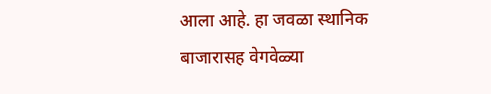आला आहे. हा जवळा स्थानिक बाजारासह वेगवेळ्या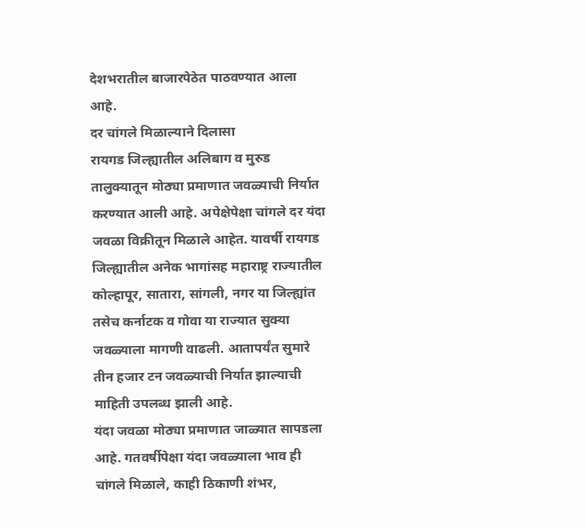देशभरातील बाजारपेठेत पाठवण्यात आला आहे.
दर चांगले मिळाल्याने दिलासा
रायगड जिल्ह्यातील अलिबाग व मुरुड तालुक्यातून मोठ्या प्रमाणात जवळ्याची निर्यात करण्यात आली आहे. अपेक्षेपेक्षा चांगले दर यंदा जवळा विक्रीतून मिळाले आहेत. यावर्षी रायगड जिल्ह्यातील अनेक भागांसह महाराष्ट्र राज्यातील कोल्हापूर, सातारा, सांगली, नगर या जिल्ह्यांत तसेच कर्नाटक व गोवा या राज्यात सुक्या जवळ्याला मागणी वाढली. आतापर्यंत सुमारे तीन हजार टन जवळ्याची निर्यात झाल्याची माहिती उपलब्ध झाली आहे.
यंदा जवळा मोठ्या प्रमाणात जाळ्यात सापडला आहे. गतवर्षीपेक्षा यंदा जवळ्याला भाव ही चांगले मिळाले, काही ठिकाणी शंभर,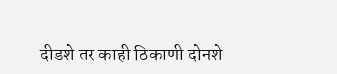दीडशे तर काही ठिकाणी दोनशे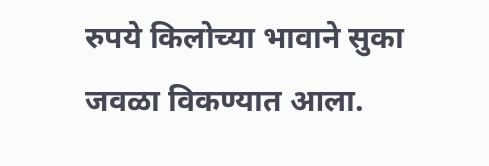रुपये किलोच्या भावाने सुका जवळा विकण्यात आला.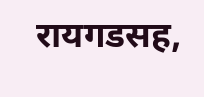रायगडसह,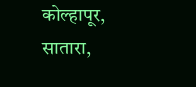कोल्हापूर, सातारा,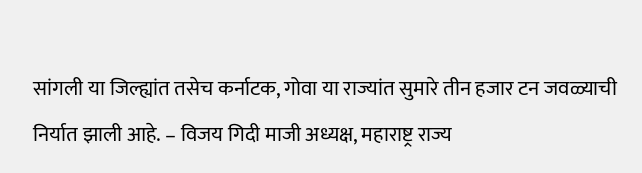सांगली या जिल्ह्यांत तसेच कर्नाटक, गोवा या राज्यांत सुमारे तीन हजार टन जवळ्याची निर्यात झाली आहे. – विजय गिदी माजी अध्यक्ष, महाराष्ट्र राज्य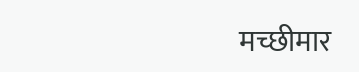मच्छीमार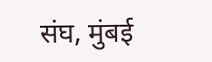संघ, मुंबई